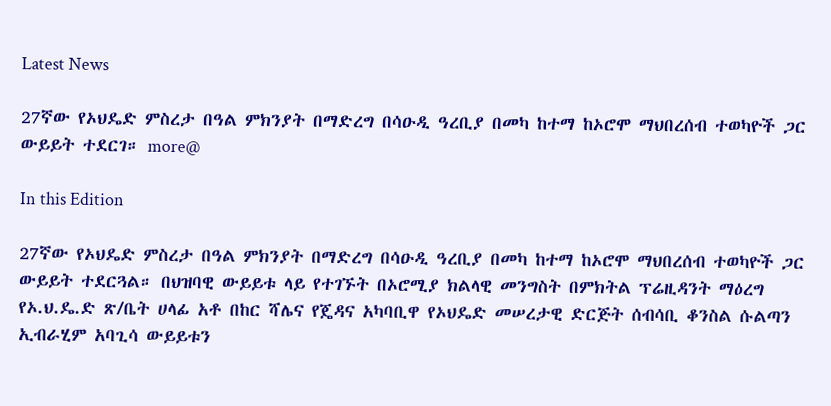Latest News

27ኛው የኦህዴድ ምስረታ በዓል ምክንያት በማድረግ በሳዑዲ ዓረቢያ በመካ ከተማ ከኦሮሞ ማህበረሰብ ተወካዮች ጋር ውይይት ተደርገ። more@

In this Edition

27ኛው የኦህዴድ ምስረታ በዓል ምክንያት በማድረግ በሳዑዲ ዓረቢያ በመካ ከተማ ከኦሮሞ ማህበረሰብ ተወካዮች ጋር ውይይት ተደርጓል። በህዝባዊ ውይይቱ ላይ የተገኙት በኦሮሚያ ክልላዊ መንግስት በምክትል ፕሬዚዳንት ማዕረግ የኦ.ህ.ዴ.ድ ጽ/ቤት ሀላፊ አቶ በከር ሻሌና የጄዳና አካባቢዋ የኦህዴድ መሠረታዊ ድርጅት ሰብሳቢ ቆንስል ሱልጣን ኢብራሂም አባጊሳ ውይይቱን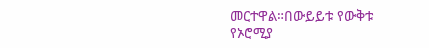መርተዋል።በውይይቱ የውቅቱ የኦሮሚያ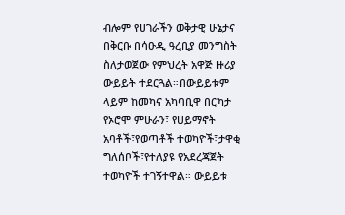ብሎም የሀገራችን ወቅታዊ ሁኔታና በቅርቡ በሳዑዲ ዓረቢያ መንግስት ስለታወጀው የምህረት አዋጅ ዙሪያ ውይይት ተደርጓል።በውይይቱም ላይም ከመካና አካባቢዋ በርካታ የኦሮሞ ምሁራን፣ የሀይማኖት አባቶች፣የወጣቶች ተወካዮች፣ታዋቂ ግለሰቦች፣የተለያዩ የአደረጃጀት ተወካዮች ተገኝተዋል። ውይይቱ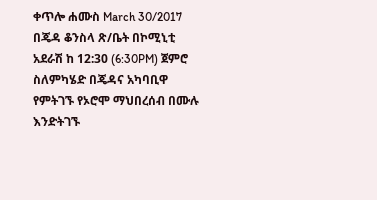ቀጥሎ ሐሙስ March 30/2017 በጄዳ ቆንስላ ጽ/ቤት በኮሚኒቲ አደራሽ ከ 12:30 (6:30PM) ጀምሮ ስለምካሄድ በጄዳና አካባቢዋ የምትገኙ የኦሮሞ ማህበረሰብ በሙሉ እንድትገኙ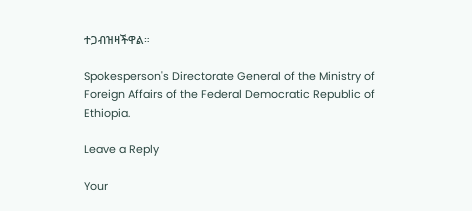ተጋብዝዛችዋል።

Spokesperson's Directorate General of the Ministry of Foreign Affairs of the Federal Democratic Republic of Ethiopia.

Leave a Reply

Your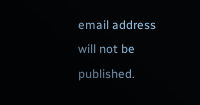email address will not be published.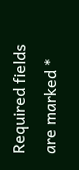Required fields are marked *